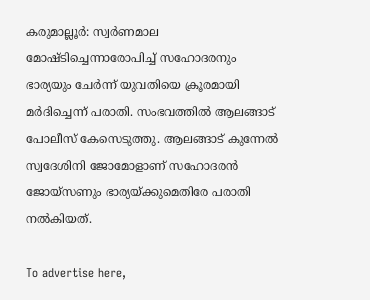കരുമാല്ലൂർ: സ്വർണമാല മോഷ്ടിച്ചെന്നാരോപിച്ച് സഹോദരനും ഭാര്യയും ചേർന്ന് യുവതിയെ ക്രൂരമായി മർദിച്ചെന്ന് പരാതി. സംഭവത്തിൽ ആലങ്ങാട് പോലീസ് കേസെടുത്തു. ആലങ്ങാട് കുന്നേൽ സ്വദേശിനി ജോമോളാണ് സഹോദരൻ ജോയ്സണും ഭാര്യയ്ക്കുമെതിരേ പരാതി നൽകിയത്.

To advertise here,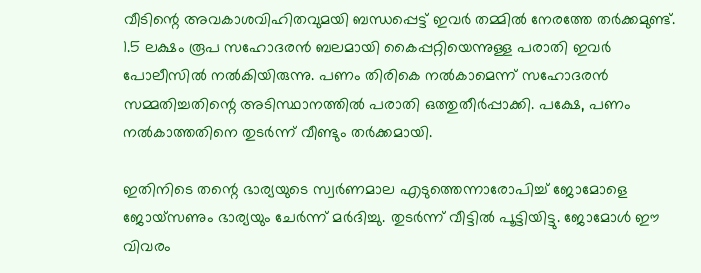വീടിന്റെ അവകാശവിഹിതവുമയി ബന്ധപ്പെട്ട് ഇവർ തമ്മിൽ നേരത്തേ തർക്കമുണ്ട്. 1.5 ലക്ഷം രൂപ സഹോദരൻ ബലമായി കൈപ്പറ്റിയെന്നുള്ള പരാതി ഇവർ പോലീസിൽ നൽകിയിരുന്നു. പണം തിരികെ നൽകാമെന്ന് സഹോദരൻ സമ്മതിച്ചതിന്റെ അടിസ്ഥാനത്തിൽ പരാതി ഒത്തുതീർപ്പാക്കി. പക്ഷേ, പണം നൽകാത്തതിനെ തുടർന്ന് വീണ്ടും തർക്കമായി.

ഇതിനിടെ തന്റെ ഭാര്യയുടെ സ്വർണമാല എടുത്തെന്നാരോപിച്ച് ജോമോളെ ജോയ്സണും ഭാര്യയും ചേർന്ന് മർദിച്ചു. തുടർന്ന് വീട്ടിൽ പൂട്ടിയിട്ടു. ജോമോൾ ഈ വിവരം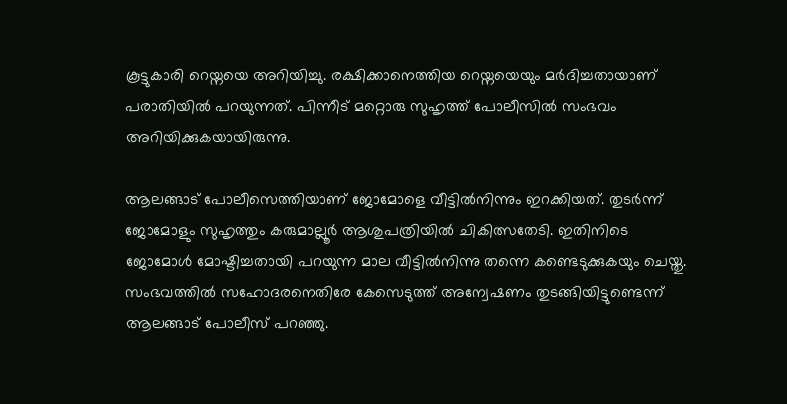കൂട്ടുകാരി റെയ്നയെ അറിയിച്ചു. രക്ഷിക്കാനെത്തിയ റെയ്നയെയും മർദിച്ചതായാണ് പരാതിയിൽ പറയുന്നത്. പിന്നീട് മറ്റൊരു സുഹൃത്ത് പോലീസിൽ സംഭവം അറിയിക്കുകയായിരുന്നു.

ആലങ്ങാട് പോലീസെത്തിയാണ് ജോമോളെ വീട്ടിൽനിന്നും ഇറക്കിയത്. തുടർന്ന് ജോമോളും സുഹൃത്തും കരുമാല്ലൂർ ആശുപത്രിയിൽ ചികിത്സതേടി. ഇതിനിടെ ജോമോൾ മോഷ്ടിച്ചതായി പറയുന്ന മാല വീട്ടിൽനിന്നു തന്നെ കണ്ടെടുക്കുകയും ചെയ്തു. സംഭവത്തിൽ സഹോദരനെതിരേ കേസെടുത്ത് അന്വേഷണം തുടങ്ങിയിട്ടുണ്ടെന്ന് ആലങ്ങാട് പോലീസ് പറഞ്ഞു.